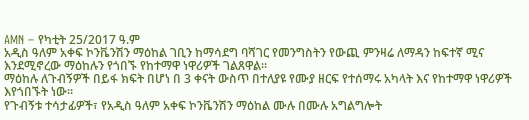AMN – የካቲት 25/2017 ዓ.ም
አዲስ ዓለም አቀፍ ኮንቬንሽን ማዕከል ገቢን ከማሳደግ ባሻገር የመንግስትን የውጪ ምንዛሬ ለማዳን ከፍተኛ ሚና እንደሚኖረው ማዕከሉን የጎበኙ የከተማዋ ነዋሪዎች ገልጸዋል።
ማዕከሉ ለጉብኝዎች በይፋ ክፍት በሆነ በ 3 ቀናት ውስጥ በተለያዩ የሙያ ዘርፍ የተሰማሩ አካላት እና የከተማዋ ነዋሪዎች እየጎበኙት ነው።
የጉብኝቱ ተሳታፊዎች፣ የአዲስ ዓለም አቀፍ ኮንቬንሽን ማዕከል ሙሉ በሙሉ አግልግሎት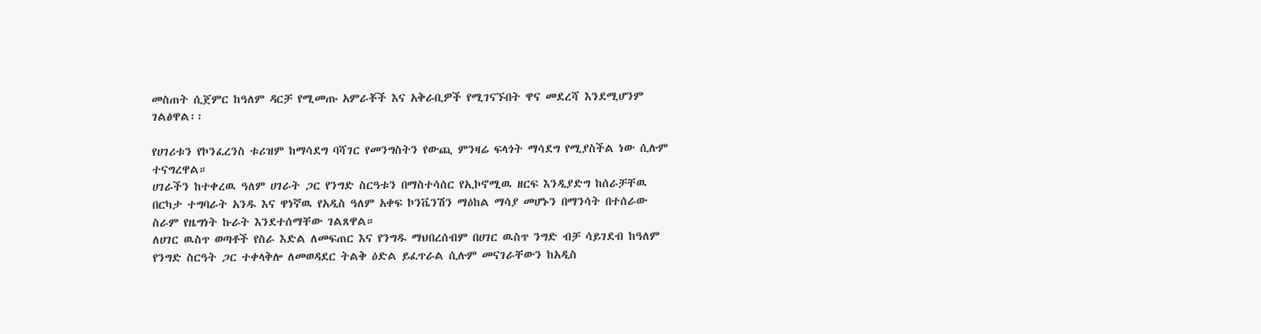መስጠት ሲጀምር ከዓለም ዳርቻ የሚመጡ አምራቾች እና አቅራቢዎች የሚገናኙበት ዋና መደረሻ እንደሚሆንም ገልፅዋል፡፡

የሀገሪቱን የኮንፈረንስ ቱሪዝም ከማሳደግ ባሻገር የመንግስትን የውጪ ምንዛሬ ፍላጎት ማሳደግ የሚያስችል ነው ሲሉም ተናግረዋል።
ሀገራችን ከተቀረዉ ዓለም ሀገራት ጋር የንግድ ስርዓቱን በማስተሳሰር የኢኮኖሚዉ ዘርፍ እንዲያድግ ከሰራቻቸዉ በርካታ ተግባራት አንዱ እና ዋነኛዉ የአዲስ ዓለም አቀፍ ኮንቬንሽን ማዕከል ማሳያ መሆኑን በማንሳት በተሰራው ስራም የዜግነት ኩራት እንደተሰማቸው ገልጸዋል።
ለሀገር ዉስጥ ወጣቶች የስራ እድል ለመፍጠር እና የንግዱ ማህበረሰብም በሀገር ዉስጥ ንግድ ብቻ ሳይገደብ ከዓለም የንግድ ስርዓት ጋር ተቀላቅሎ ለመወዳደር ትልቅ ዕድል ይፈጥራል ሲሉም መናገራቸውን ከአዲስ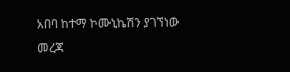አበባ ከተማ ኮሙኒኬሽን ያገኘነው መረጃ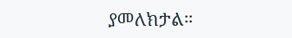ያመለክታል።